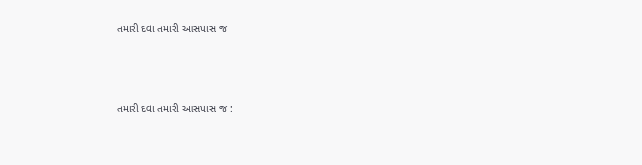તમારી દવા તમારી આસપાસ જ



તમારી દવા તમારી આસપાસ જ :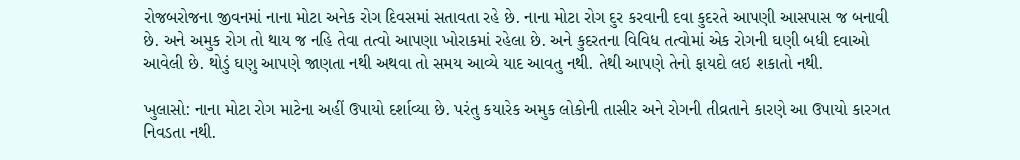રોજબરોજના જીવનમાં નાના મોટા અનેક રોગ દિવસમાં સતાવતા રહે છે. નાના મોટા રોગ દુર કરવાની દવા કુદરતે આપણી આસપાસ જ બનાવી છે. અને અમુક રોગ તો થાય જ નહિ તેવા તત્વો આપણા ખોરાકમાં રહેલા છે. અને કુદરતના વિવિધ તત્વોમાં એક રોગની ઘણી બધી દવાઓ આવેલી છે. થોડું ઘણુ આપણે જાણતા નથી અથવા તો સમય આવ્યે યાદ આવતુ નથી. તેથી આપણે તેનો ફાયદો લઇ શકાતો નથી.

ખુલાસો: નાના મોટા રોગ માટેના અહીં ઉપાયો દર્શાવ્યા છે. પરંતુ કયારેક અમુક લોકોની તાસીર અને રોગની તીવ્રતાને કારણે આ ઉપાયો કારગત નિવડતા નથી.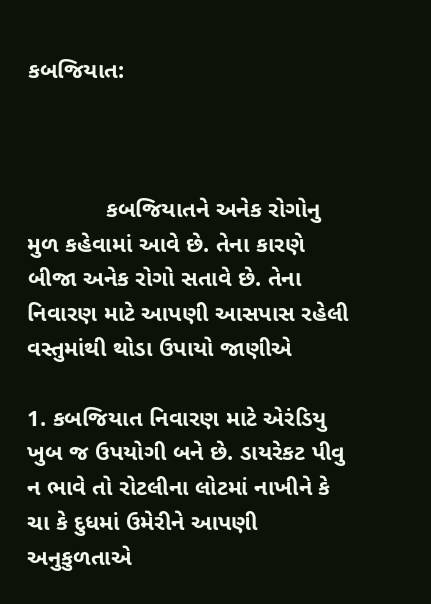કબજિયાત:



            કબજિયાતને અનેક રોગોનુ મુળ કહેવામાં આવે છે. તેના કારણે બીજા અનેક રોગો સતાવે છે. તેના નિવારણ માટે આપણી આસપાસ રહેલી વસ્તુમાંથી થોડા ઉપાયો જાણીએ

1. કબજિયાત નિવારણ માટે એરંડિયુ ખુબ જ ઉપયોગી બને છે. ડાયરેકટ પીવુ ન ભાવે તો રોટલીના લોટમાં નાખીને કે ચા કે દુધમાં ઉમેરીને આપણી અનુકુળતાએ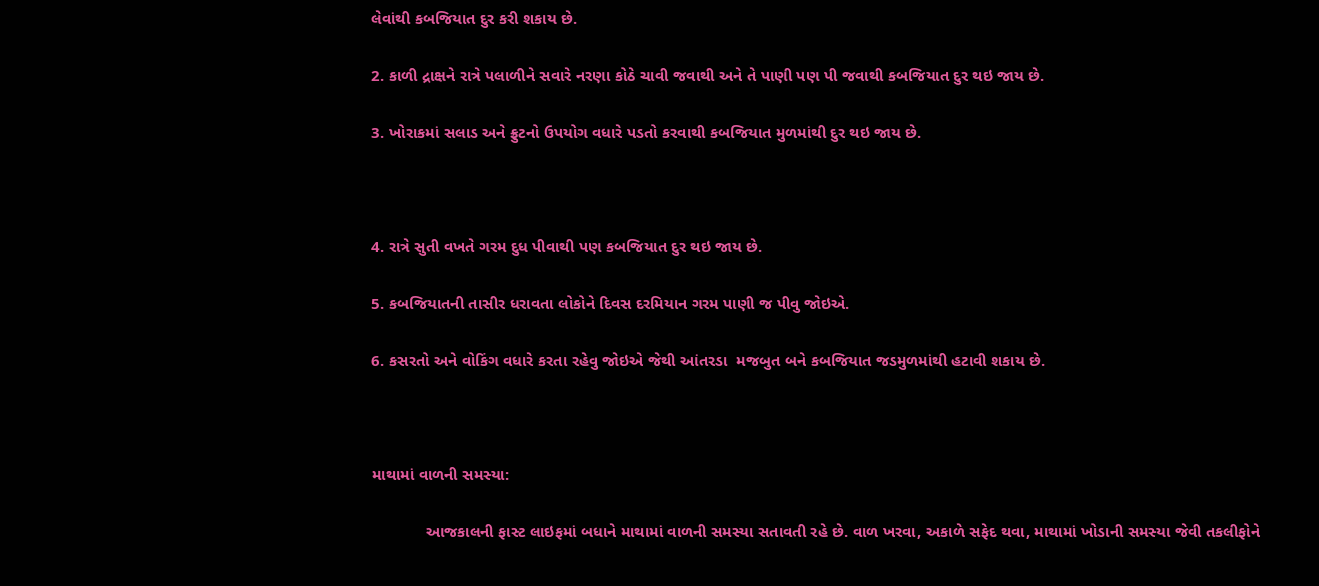લેવાંથી કબજિયાત દુર કરી શકાય છે.

2. કાળી દ્રાક્ષને રાત્રે પલાળીને સવારે નરણા કોઠે ચાવી જવાથી અને તે પાણી પણ પી જવાથી કબજિયાત દુર થઇ જાય છે.

3. ખોરાકમાં સલાડ અને ફ્રુટનો ઉપયોગ વધારે પડતો કરવાથી કબજિયાત મુળમાંથી દુર થઇ જાય છે.



4. રાત્રે સુતી વખતે ગરમ દુધ પીવાથી પણ કબજિયાત દુર થઇ જાય છે.

5. કબજિયાતની તાસીર ધરાવતા લોકોને દિવસ દરમિયાન ગરમ પાણી જ પીવુ જોઇએ.

6. કસરતો અને વોકિંગ વધારે કરતા રહેવુ જોઇએ જેથી આંતરડા  મજબુત બને કબજિયાત જડમુળમાંથી હટાવી શકાય છે.



માથામાં વાળની સમસ્યા:

            આજકાલની ફાસ્ટ લાઇફમાં બધાને માથામાં વાળની સમસ્યા સતાવતી રહે છે. વાળ ખરવા, અકાળે સફેદ થવા, માથામાં ખોડાની સમસ્યા જેવી તકલીફોને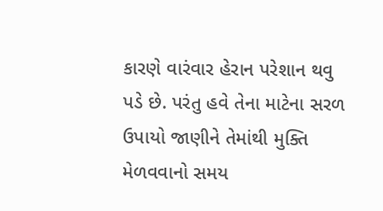કારણે વારંવાર હેરાન પરેશાન થવુ પડે છે. પરંતુ હવે તેના માટેના સરળ ઉપાયો જાણીને તેમાંથી મુક્તિ મેળવવાનો સમય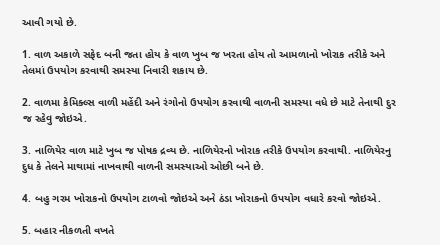આવી ગયો છે.

1. વાળ અકાળે સફેદ બની જતા હોય કે વાળ ખુબ જ ખરતા હોય તો આમળાનો ખોરાક તરીકે અને તેલમાં ઉપયોગ કરવાથી સમસ્યા નિવારી શકાય છે.

2. વાળમા કેમિક્લ્સ વાળી મહેંદી અને રંગોનો ઉપયોગ કરવાથી વાળની સમસ્યા વધે છે માટે તેનાથી દુર જ રહેવુ જોઇએ.

3. નાળિયેર વાળ માટે ખુબ જ પોષક દ્રવ્ય છે. નાળિયેરનો ખોરાક તરીકે ઉપયોગ કરવાથી. નાળિયેરનુ દુધ કે તેલને માથામાં નાખવાથી વાળની સમસ્યાઓ ઓછી બને છે.

4. બહુ ગરમ ખોરાકનો ઉપયોગ ટાળવો જોઇએ અને ઠંડા ખોરાકનો ઉપયોગ વધારે કરવો જોઇએ.

5. બહાર નીકળતી વખતે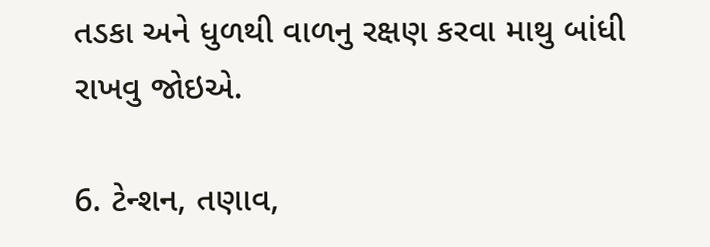તડકા અને ધુળથી વાળનુ રક્ષણ કરવા માથુ બાંધી રાખવુ જોઇએ.

6. ટેન્શન, તણાવ,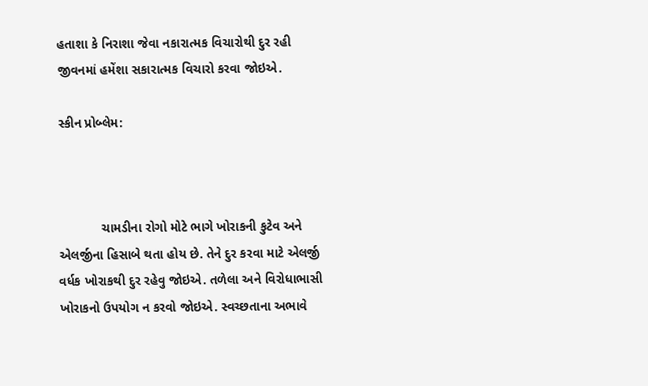હતાશા કે નિરાશા જેવા નકારાત્મક વિચારોથી દુર રહી જીવનમાં હમેંશા સકારાત્મક વિચારો કરવા જોઇએ.

સ્કીન પ્રોબ્લેમ:



            ચામડીના રોગો મોટે ભાગે ખોરાકની કુટેવ અને એલર્જીના હિસાબે થતા હોય છે. તેને દુર કરવા માટે એલર્જી વર્ધક ખોરાકથી દુર રહેવુ જોઇએ. તળેલા અને વિરોધાભાસી ખોરાકનો ઉપયોગ ન કરવો જોઇએ. સ્વચ્છતાના અભાવે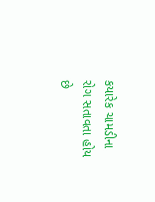કયારેક ચામડીના રોગ સતાવતા હોય છે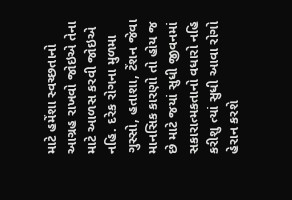માટે હમેંશા સ્વચ્છતાનો આગ્રહ રાખવો જોઇએ તેના માટે આળસ કરવી જોઇએ નહિ. દરેક રોગના મુળમા ગુસ્સો, હતાશા, ટેંશન જેવા માનસિક કારણો તો હોય જ છે માટે જયાં સુધી જીવનમાં સકારાત્મકતાનો વધારો નહિ કરીશુ ત્યાં સુધી આવા રોગો હેરાન કરશે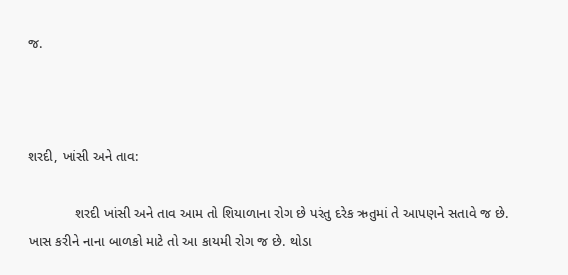જ.



શરદી, ખાંસી અને તાવ:

            શરદી ખાંસી અને તાવ આમ તો શિયાળાના રોગ છે પરંતુ દરેક ઋતુમાં તે આપણને સતાવે જ છે. ખાસ કરીને નાના બાળકો માટે તો આ કાયમી રોગ જ છે. થોડા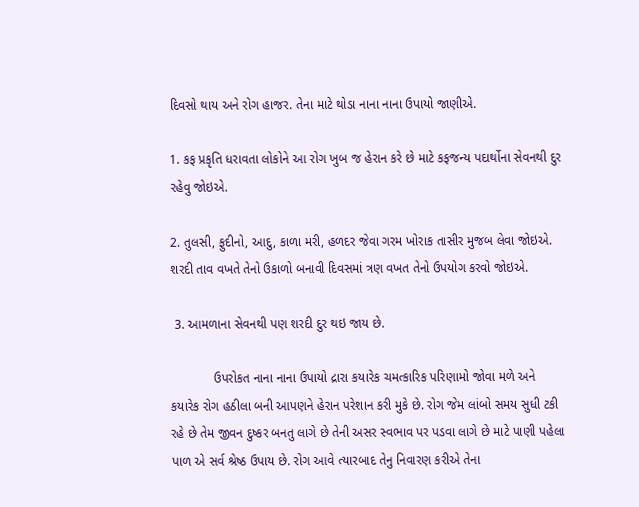દિવસો થાય અને રોગ હાજર. તેના માટે થોડા નાના નાના ઉપાયો જાણીએ.

1. કફ પ્રકૃતિ ધરાવતા લોકોને આ રોગ ખુબ જ હેરાન કરે છે માટે કફજન્ય પદાર્થોના સેવનથી દુર રહેવુ જોઇએ.

2. તુલસી, ફુદીનો, આદુ, કાળા મરી, હળદર જેવા ગરમ ખોરાક તાસીર મુજબ લેવા જોઇએ. શરદી તાવ વખતે તેનો ઉકાળો બનાવી દિવસમાં ત્રણ વખત તેનો ઉપયોગ કરવો જોઇએ.

 3. આમળાના સેવનથી પણ શરદી દુર થઇ જાય છે.

            ઉપરોકત નાના નાના ઉપાયો દ્રારા કયારેક ચમત્કારિક પરિણામો જોવા મળે અને કયારેક રોગ હઠીલા બની આપણને હેરાન પરેશાન કરી મુકે છે. રોગ જેમ લાંબો સમય સુધી ટકી રહે છે તેમ જીવન દુષ્કર બનતુ લાગે છે તેની અસર સ્વભાવ પર પડવા લાગે છે માટે પાણી પહેલા પાળ એ સર્વ શ્રેષ્ઠ ઉપાય છે. રોગ આવે ત્યારબાદ તેનુ નિવારણ કરીએ તેના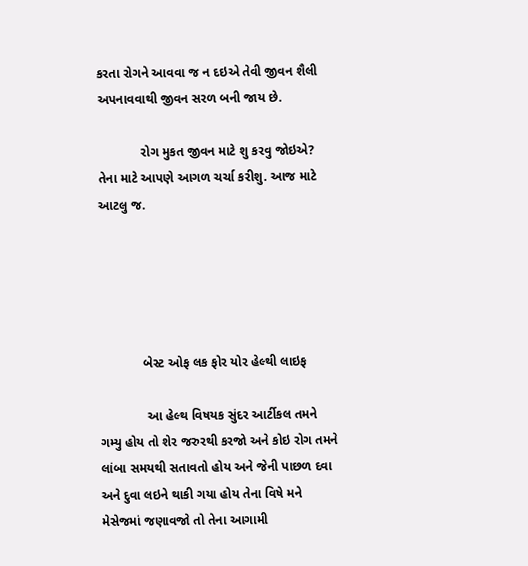કરતા રોગને આવવા જ ન દઇએ તેવી જીવન શૈલી અપનાવવાથી જીવન સરળ બની જાય છે.

            રોગ મુકત જીવન માટે શુ કરવુ જોઇએ? તેના માટે આપણે આગળ ચર્ચા કરીશુ. આજ માટે આટલુ જ.





            બેસ્ટ ઓફ લક ફોર યોર હેલ્થી લાઇફ

             આ હેલ્થ વિષયક સુંદર આર્ટીકલ તમને ગમ્યુ હોય તો શેર જરુરથી કરજો અને કોઇ રોગ તમને લાંબા સમયથી સતાવતો હોય અને જેની પાછળ દવા અને દુવા લઇને થાકી ગયા હોય તેના વિષે મને મેસેજમાં જણાવજો તો તેના આગામી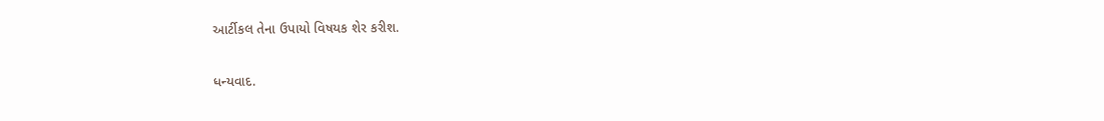આર્ટીકલ તેના ઉપાયો વિષયક શેર કરીશ.

ધન્યવાદ.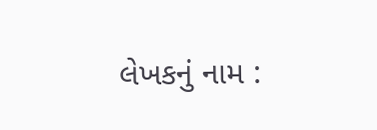લેખકનું નામ :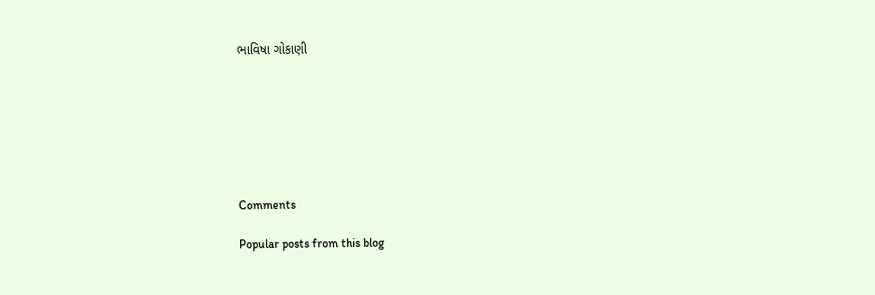ભાવિષા ગોકાણી







Comments

Popular posts from this blog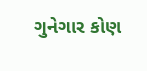ગુનેગાર કોણ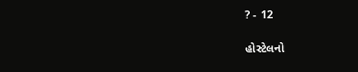? - 12

હોસ્ટેલનો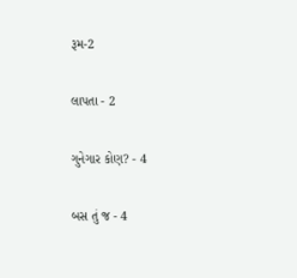રૂમ-2

લાપતા - 2

ગુનેગાર કોણ? - 4

બસ તું જ - 4